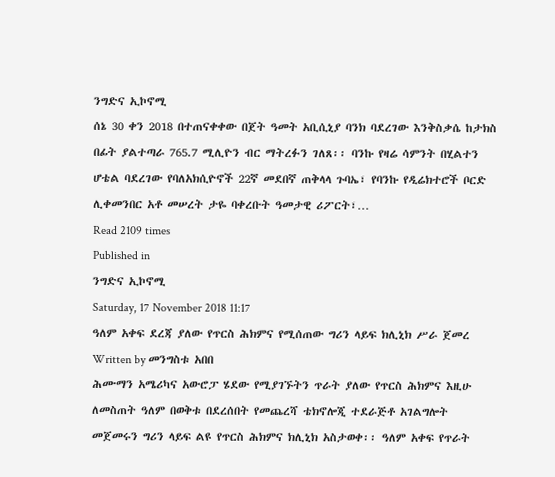ንግድና ኢኮኖሚ
ሰኔ 30 ቀን 2018 በተጠናቀቀው በጀት ዓመት አቢሲኒያ ባንክ ባደረገው እንቅስቃሴ ከታክስ በፊት ያልተጣራ 765.7 ሚሊዮን ብር ማትረፉን ገለጸ፡፡ ባንኩ የዛሬ ሳምንት በሂልተን ሆቴል ባደረገው የባለአክሲዮኖች 22ኛ መደበኛ ጠቅላላ ጉባኤ፣ የባንኩ የዲሬክተሮች ቦርድ ሊቀመንበር አቶ መሠረት ታዬ ባቀረቡት ዓመታዊ ሪፖርት፣…
Read 2109 times
Published in
ንግድና ኢኮኖሚ
Saturday, 17 November 2018 11:17
ዓለም አቀፍ ደረጃ ያለው የጥርስ ሕክምና የሚሰጠው ግሪን ላይፍ ክሊኒክ ሥራ ጀመረ
Written by መንግስቱ አበበ
ሕሙማን አሜሪካና አውሮፓ ሄደው የሚያገኙትን ጥራት ያለው የጥርስ ሕክምና እዚሁ ለመስጠት ዓለም በወቅቱ በደረሰበት የመጨረሻ ቴክኖሎጂ ተደራጅቶ አገልግሎት መጀመሩን ግሪን ላይፍ ልዩ የጥርስ ሕክምና ክሊኒክ አስታወቀ፡፡ ዓለም አቀፍ የጥራት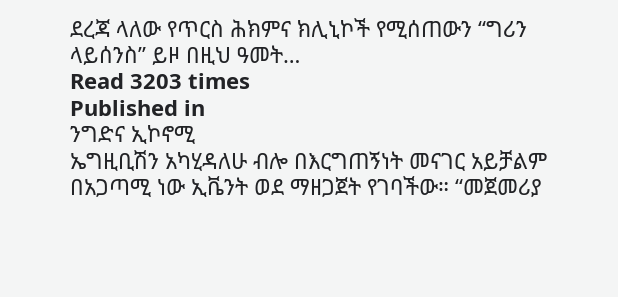ደረጃ ላለው የጥርስ ሕክምና ክሊኒኮች የሚሰጠውን “ግሪን ላይሰንስ” ይዞ በዚህ ዓመት…
Read 3203 times
Published in
ንግድና ኢኮኖሚ
ኤግዚቢሽን አካሂዳለሁ ብሎ በእርግጠኝነት መናገር አይቻልም በአጋጣሚ ነው ኢቬንት ወደ ማዘጋጀት የገባችው። “መጀመሪያ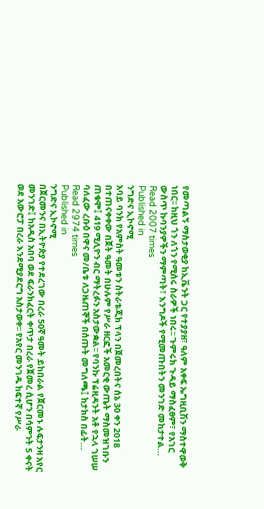የመጣልኝ ማስታወቂያ ከኢቬንት ጋር የተያያዘ፣ ዓለም አቀፍ ኤግዚቢሽን ማስተዋወቅ ነበር፡፡ ከዚህ ጎን ለጎን የሚሰሩ ስራዎች ነበሩ፡፡ ጉምሩክ ጉዳይ ማስፈፀም፣ የአገር ውስጥ ኩባንያዎችን ማምጣት፣ እንግዶች የሚመጡበትን መንገድ መከታተል…
Read 2007 times
Published in
ንግድና ኢኮኖሚ
አባይ ባንክ የአምስት ዓመቱን ስትራቴጂክ ፕላን በጀመረበትና ሰኔ 30 ቀን 2018 በተጠናቀቀው በጀት ዓመት በሁሉም የሥራ ዘርፎች አመርቂ ውጤት ማስመዝገቡን ጠቁሞ፤ 419 ሚሊዮን ብር ማትረፉን አስታውቋል፡፡ የባንኩ ፕሬዚዳንት አቶ የኋላ ገሠሠ ባለፈው ረቡዕ በዋና መ/ቤቱ ለጋዜጠኞች በሰጡት መግለጫ፤ ከታክስ በፊት…
Read 2974 times
Published in
ንግድና ኢኮኖሚ
በጀርመንና በኢትዮጵያ የተደረገው በረራ 50ኛ ዓመት ይከበራል የጀርመኑ ሉፍታንዛ አየር መንገድ፤ ከአዲስ አበባ ወደ ፍራንክፈርት ቀጥታ በረራ የጀመረ ሲሆን በሳምንት 5 ቀናት ወደ አውሮፓ በረራ እንደሚያደርግ አስታወቀ፡፡ የአየር መንገዱ ከፍተኛ የሥራ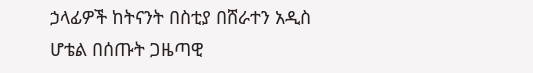ኃላፊዎች ከትናንት በስቲያ በሸራተን አዲስ ሆቴል በሰጡት ጋዜጣዊ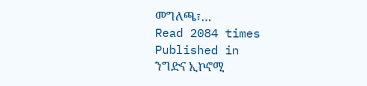መግለጫ፣…
Read 2084 times
Published in
ንግድና ኢኮኖሚ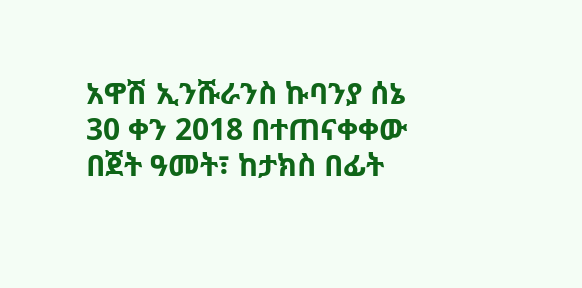አዋሽ ኢንሹራንስ ኩባንያ ሰኔ 30 ቀን 2018 በተጠናቀቀው በጀት ዓመት፣ ከታክስ በፊት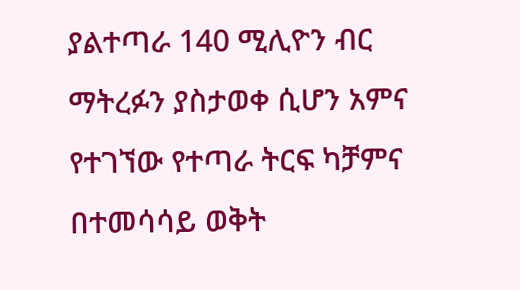ያልተጣራ 140 ሚሊዮን ብር ማትረፉን ያስታወቀ ሲሆን አምና የተገኘው የተጣራ ትርፍ ካቻምና በተመሳሳይ ወቅት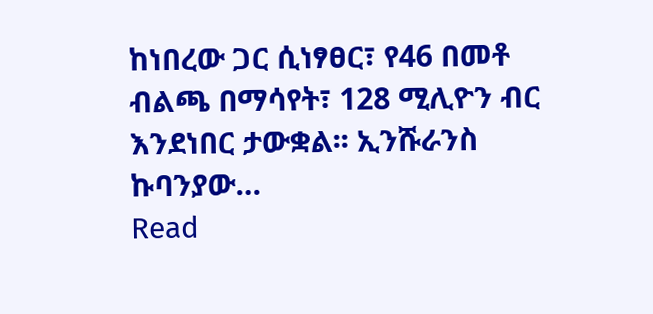ከነበረው ጋር ሲነፃፀር፣ የ46 በመቶ ብልጫ በማሳየት፣ 128 ሚሊዮን ብር እንደነበር ታውቋል፡፡ ኢንሹራንስ ኩባንያው…
Read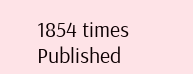1854 times
Published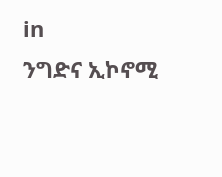in
ንግድና ኢኮኖሚ